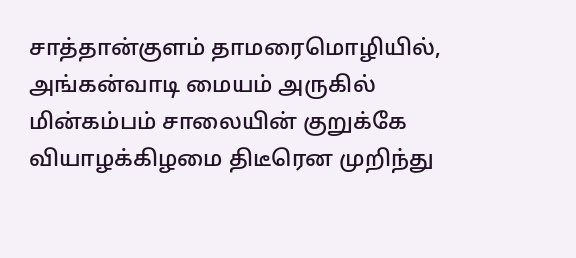சாத்தான்குளம் தாமரைமொழியில், அங்கன்வாடி மையம் அருகில் மின்கம்பம் சாலையின் குறுக்கே வியாழக்கிழமை திடீரென முறிந்து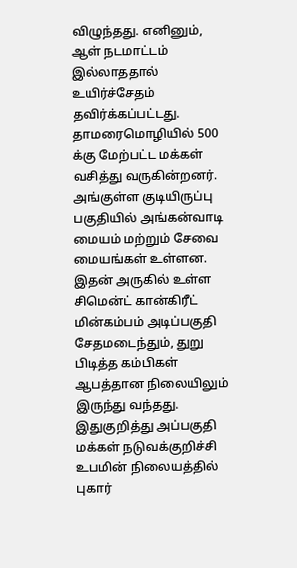விழுந்தது. எனினும், ஆள் நடமாட்டம் இல்லாததால் உயிர்ச்சேதம் தவிர்க்கப்பட்டது.
தாமரைமொழியில் 500 க்கு மேற்பட்ட மக்கள் வசித்து வருகின்றனர். அங்குள்ள குடியிருப்பு பகுதியில் அங்கன்வாடி மையம் மற்றும் சேவை மையங்கள் உள்ளன. இதன் அருகில் உள்ள சிமென்ட் கான்கிரீட் மின்கம்பம் அடிப்பகுதி சேதமடைந்தும், துறு பிடித்த கம்பிகள் ஆபத்தான நிலையிலும் இருந்து வந்தது. இதுகுறித்து அப்பகுதி மக்கள் நடுவக்குறிச்சி உபமின் நிலையத்தில் புகார்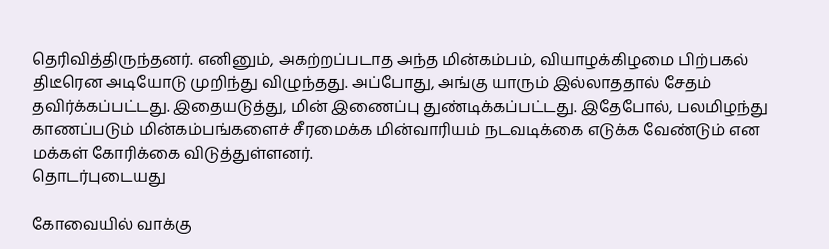தெரிவித்திருந்தனர். எனினும், அகற்றப்படாத அந்த மின்கம்பம், வியாழக்கிழமை பிற்பகல் திடீரென அடியோடு முறிந்து விழுந்தது. அப்போது, அங்கு யாரும் இல்லாததால் சேதம் தவிர்க்கப்பட்டது. இதையடுத்து, மின் இணைப்பு துண்டிக்கப்பட்டது. இதேபோல், பலமிழந்து காணப்படும் மின்கம்பங்களைச் சீரமைக்க மின்வாரியம் நடவடிக்கை எடுக்க வேண்டும் என மக்கள் கோரிக்கை விடுத்துள்ளனர்.
தொடர்புடையது

கோவையில் வாக்கு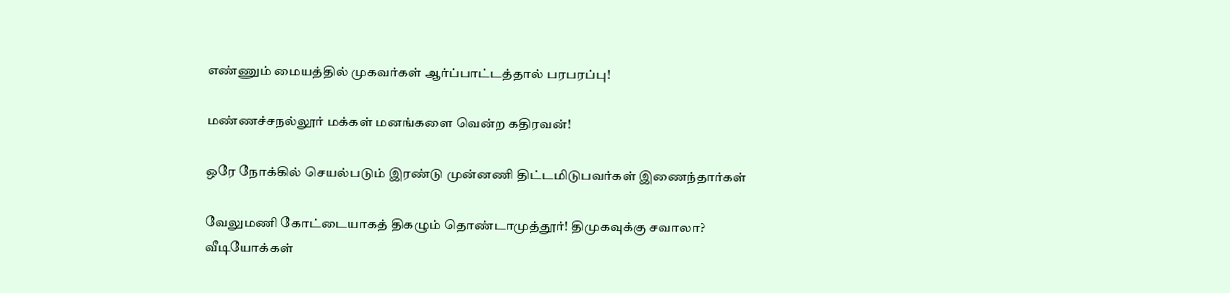எண்ணும் மையத்தில் முகவர்கள் ஆர்ப்பாட்டத்தால் பரபரப்பு!

மண்ணச்சநல்லூர் மக்கள் மனங்களை வென்ற கதிரவன்!

ஒரே நோக்கில் செயல்படும் இரண்டு முன்னணி திட்டமிடுபவர்கள் இணைந்தார்கள்

வேலுமணி கோட்டையாகத் திகழும் தொண்டாமுத்தூர்! திமுகவுக்கு சவாலா?
வீடியோக்கள்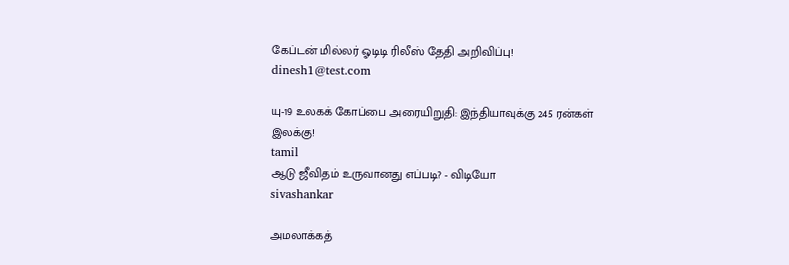கேப்டன் மில்லர் ஓடிடி ரிலீஸ் தேதி அறிவிப்பு!
dinesh1@test.com

யு-19 உலகக் கோப்பை அரையிறுதி: இந்தியாவுக்கு 245 ரன்கள் இலக்கு!
tamil
ஆடு ஜீவிதம் உருவானது எப்படி? - விடியோ
sivashankar

அமலாக்கத்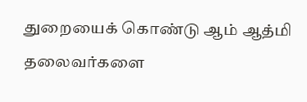துறையைக் கொண்டு ஆம் ஆத்மி தலைவர்களை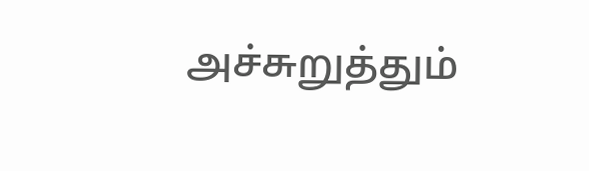அச்சுறுத்தும்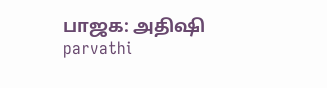பாஜக: அதிஷி
parvathi